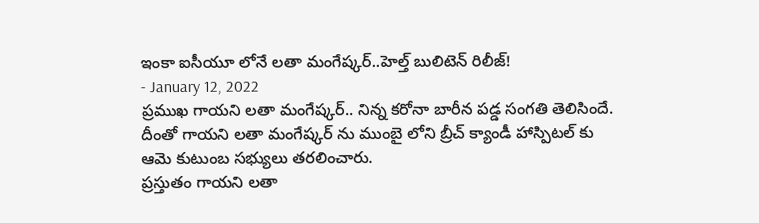ఇంకా ఐసీయూ లోనే లతా మంగేష్కర్..హెల్త్ బులిటెన్ రిలీజ్!
- January 12, 2022
ప్రముఖ గాయని లతా మంగేష్కర్.. నిన్న కరోనా బారీన పడ్డ సంగతి తెలిసిందే. దీంతో గాయని లతా మంగేష్కర్ ను ముంబై లోని బ్రీచ్ క్యాండీ హాస్పిటల్ కు ఆమె కుటుంబ సభ్యులు తరలించారు.
ప్రస్తుతం గాయని లతా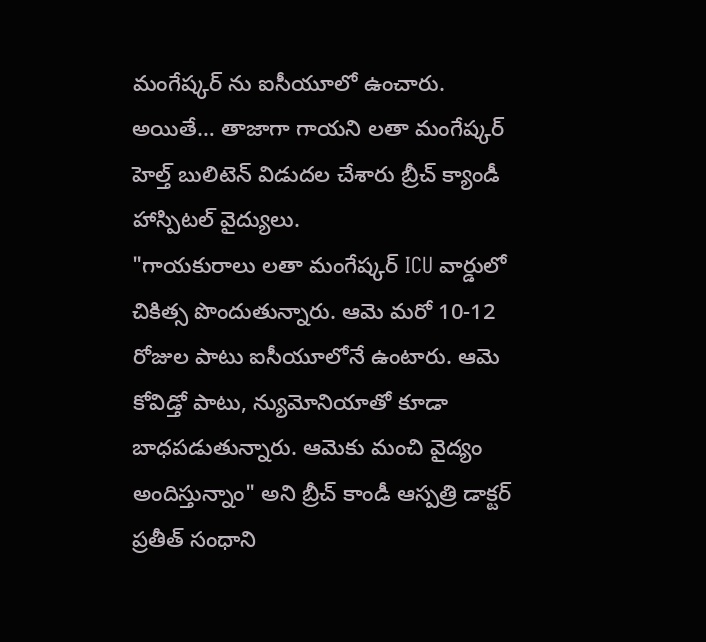మంగేష్కర్ ను ఐసీయూలో ఉంచారు. అయితే… తాజాగా గాయని లతా మంగేష్కర్ హెల్త్ బులిటెన్ విడుదల చేశారు బ్రీచ్ క్యాండీ హాస్పిటల్ వైద్యులు.
"గాయకురాలు లతా మంగేష్కర్ ICU వార్డులో చికిత్స పొందుతున్నారు. ఆమె మరో 10-12 రోజుల పాటు ఐసీయూలోనే ఉంటారు. ఆమె కోవిడ్తో పాటు, న్యుమోనియాతో కూడా బాధపడుతున్నారు. ఆమెకు మంచి వైద్యం అందిస్తున్నాం" అని బ్రీచ్ కాండీ ఆస్పత్రి డాక్టర్ ప్రతీత్ సంధాని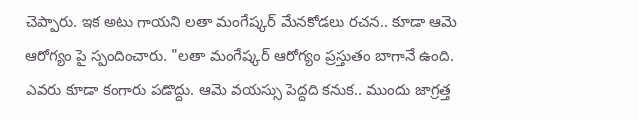చెప్పారు. ఇక అటు గాయని లతా మంగేష్కర్ మేనకోడలు రచన.. కూడా ఆమె ఆరోగ్యం పై స్పందించారు. "లతా మంగేష్కర్ ఆరోగ్యం ప్రస్తుతం బాగానే ఉంది. ఎవరు కూడా కంగారు పడొద్దు. ఆమె వయస్సు పెద్దది కనుక.. ముందు జాగ్రత్త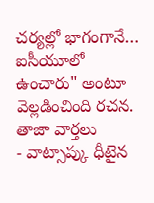చర్యల్లో భాగంగానే… ఐసీయూలో ఉంచారు" అంటూ వెల్లడించింది రచన.
తాజా వార్తలు
- వాట్సాప్కు ధీటైన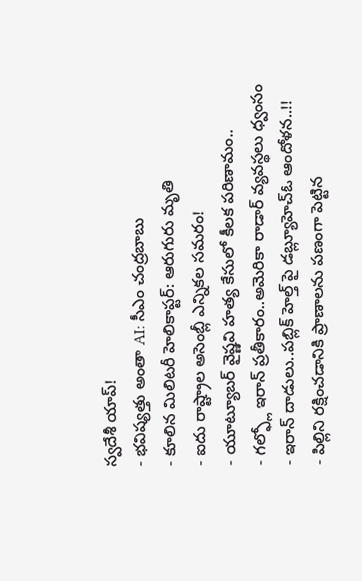స్వదేశీ యాప్!
- భవిష్యత్తు అంతా AI: సీఎం చంద్రబాబు
- కూలిన మిలిటరీ హెలికాప్టర్: ఆరుగురు మృతి
- ఐదు రాష్ట్రాల అసెంబ్లీ ఎన్నికల సమరం!
- యూట్యూబర్ వైష్ణవి హత్య కేసులో కీలక పరిణామం..
- గల్ఫ్లో ఇరాన్ ప్రతీకారం..అమెరికా రాడార్ వ్యవస్థలు ధ్వంసం
- ఇరాన్ దాడులు..పబ్లిక్ హెల్త్ పై డబ్ల్యూహెచ్ఓ ఆందోళన..!!
- పిల్లిని రక్షించడానికి ప్రాణాలను పణంగా పెట్టిన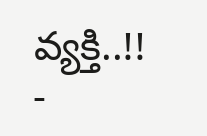వ్యక్తి..!!
-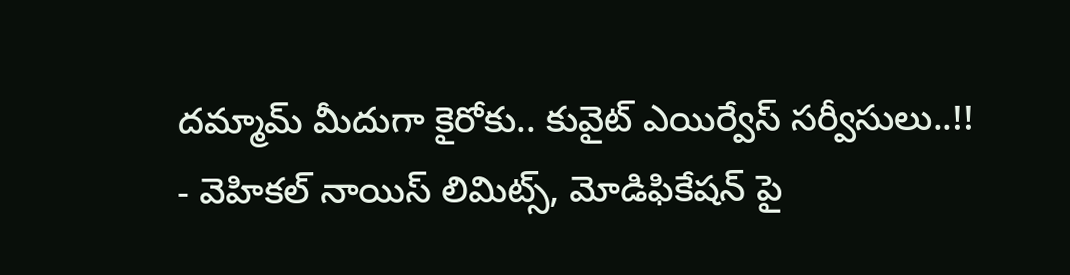దమ్మామ్ మీదుగా కైరోకు.. కువైట్ ఎయిర్వేస్ సర్వీసులు..!!
- వెహికల్ నాయిస్ లిమిట్స్, మోడిఫికేషన్ పై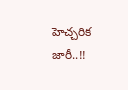హెచ్చరిక జారీ..!!